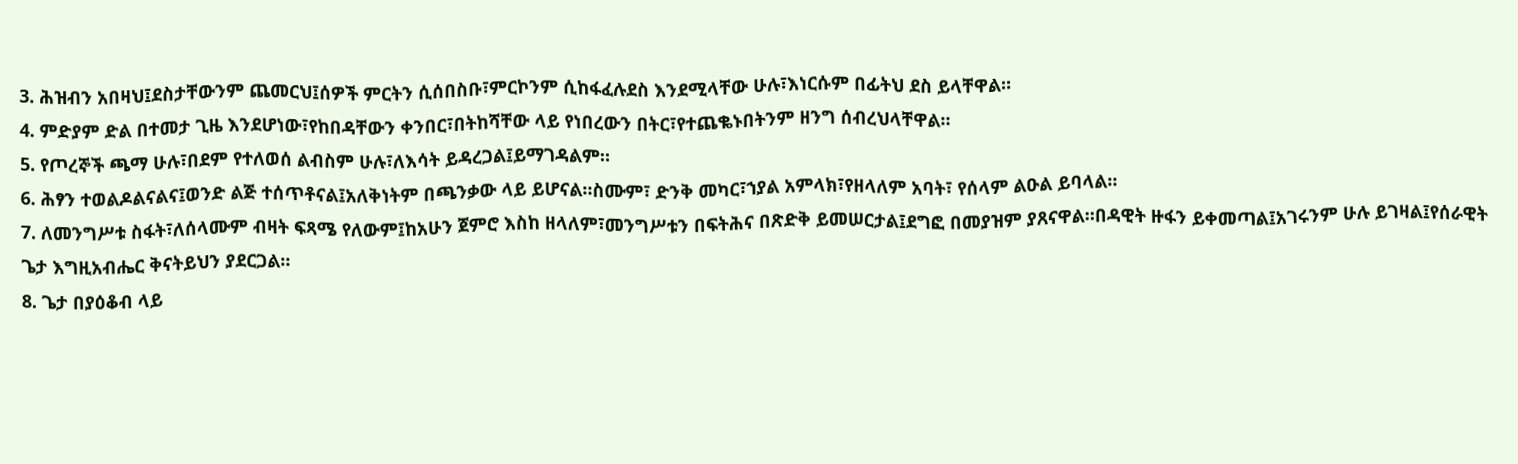3. ሕዝብን አበዛህ፤ደስታቸውንም ጨመርህ፤ሰዎች ምርትን ሲሰበስቡ፣ምርኮንም ሲከፋፈሉደስ እንደሚላቸው ሁሉ፣እነርሱም በፊትህ ደስ ይላቸዋል።
4. ምድያም ድል በተመታ ጊዜ እንደሆነው፣የከበዳቸውን ቀንበር፣በትከሻቸው ላይ የነበረውን በትር፣የተጨቈኑበትንም ዘንግ ሰብረህላቸዋል።
5. የጦረኞች ጫማ ሁሉ፣በደም የተለወሰ ልብስም ሁሉ፣ለእሳት ይዳረጋል፤ይማገዳልም።
6. ሕፃን ተወልዶልናልና፤ወንድ ልጅ ተሰጥቶናል፤አለቅነትም በጫንቃው ላይ ይሆናል።ስሙም፣ ድንቅ መካር፣ኀያል አምላክ፣የዘላለም አባት፣ የሰላም ልዑል ይባላል።
7. ለመንግሥቱ ስፋት፣ለሰላሙም ብዛት ፍጻሜ የለውም፤ከአሁን ጀምሮ እስከ ዘላለም፣መንግሥቱን በፍትሕና በጽድቅ ይመሠርታል፤ደግፎ በመያዝም ያጸናዋል።በዳዊት ዙፋን ይቀመጣል፤አገሩንም ሁሉ ይገዛል፤የሰራዊት ጌታ እግዚአብሔር ቅናትይህን ያደርጋል።
8. ጌታ በያዕቆብ ላይ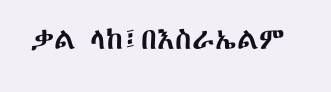ቃል ላከ፤በእስራኤልም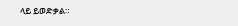ላይ ይወድቃል።